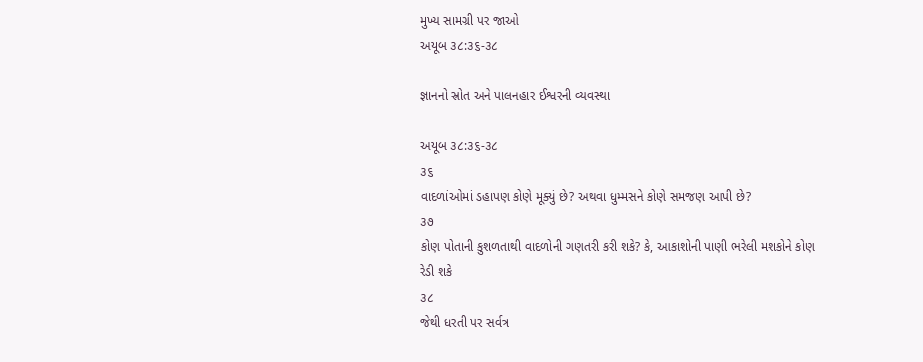મુખ્ય સામગ્રી પર જાઓ
અયૂબ ૩૮:૩૬-૩૮

જ્ઞાનનો સ્રોત અને પાલનહાર ઈશ્વરની વ્યવસ્થા

અયૂબ ૩૮:૩૬-૩૮
૩૬
વાદળાંઓમાં ડહાપણ કોણે મૂક્યું છે? અથવા ધુમ્મસને કોણે સમજણ આપી છે?
૩૭
કોણ પોતાની કુશળતાથી વાદળોની ગણતરી કરી શકે? કે, આકાશોની પાણી ભરેલી મશકોને કોણ રેડી શકે
૩૮
જેથી ધરતી પર સર્વત્ર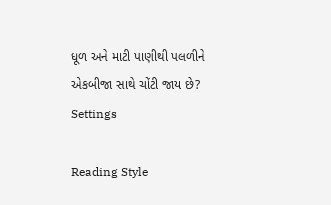ધૂળ અને માટી પાણીથી પલળીને એકબીજા સાથે ચોંટી જાય છે?
Settings

Reading Style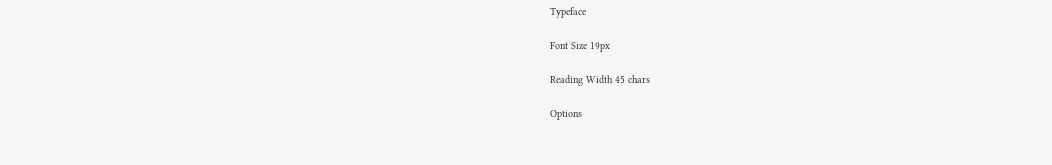Typeface

Font Size 19px

Reading Width 45 chars

Options